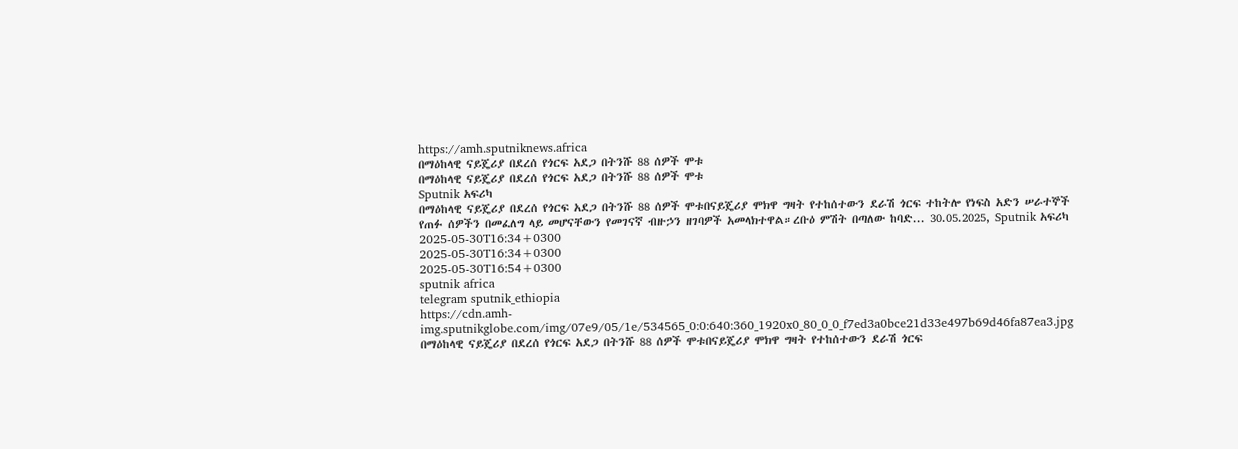https://amh.sputniknews.africa
በማዕከላዊ ናይጄሪያ በደረሰ የጎርፍ አደጋ በትንሹ 88 ሰዎች ሞቱ
በማዕከላዊ ናይጄሪያ በደረሰ የጎርፍ አደጋ በትንሹ 88 ሰዎች ሞቱ
Sputnik አፍሪካ
በማዕከላዊ ናይጄሪያ በደረሰ የጎርፍ አደጋ በትንሹ 88 ሰዎች ሞቱበናይጄሪያ ሞክዋ ግዛት የተከሰተውን ደራሽ ጎርፍ ተከትሎ የነፍስ አድን ሠራተኞች የጠፉ ሰዎችን በመፈለግ ላይ መሆናቸውን የመገናኛ ብዙኃን ዘገባዎች አመላክተዋል።ረቡዕ ምሽት በጣለው ከባድ... 30.05.2025, Sputnik አፍሪካ
2025-05-30T16:34+0300
2025-05-30T16:34+0300
2025-05-30T16:54+0300
sputnik africa
telegram sputnik_ethiopia
https://cdn.amh-img.sputnikglobe.com/img/07e9/05/1e/534565_0:0:640:360_1920x0_80_0_0_f7ed3a0bce21d33e497b69d46fa87ea3.jpg
በማዕከላዊ ናይጄሪያ በደረሰ የጎርፍ አደጋ በትንሹ 88 ሰዎች ሞቱበናይጄሪያ ሞክዋ ግዛት የተከሰተውን ደራሽ ጎርፍ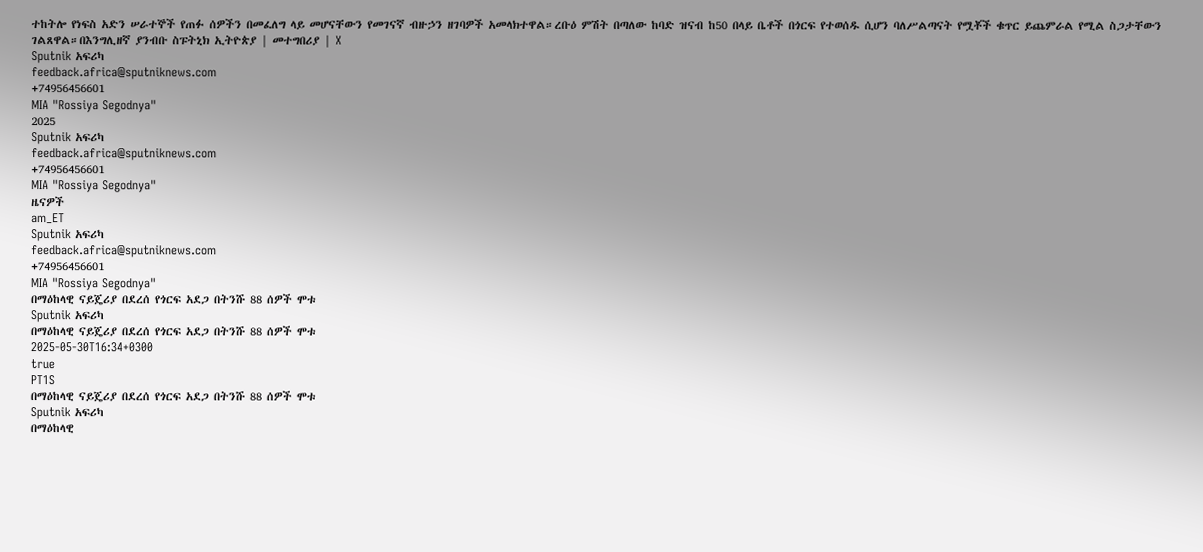ተከትሎ የነፍስ አድን ሠራተኞች የጠፉ ሰዎችን በመፈለግ ላይ መሆናቸውን የመገናኛ ብዙኃን ዘገባዎች አመላክተዋል።ረቡዕ ምሽት በጣለው ከባድ ዝናብ ከ50 በላይ ቤቶች በጎርፍ የተወሰዱ ሲሆን ባለሥልጣናት የሟቾች ቁጥር ይጨምራል የሚል ስጋታቸውን ገልጸዋል።በእንግሊዘኛ ያንብቡ ስፑትኒክ ኢትዮጵያ | መተግበሪያ | X
Sputnik አፍሪካ
feedback.africa@sputniknews.com
+74956456601
MIA "Rossiya Segodnya"
2025
Sputnik አፍሪካ
feedback.africa@sputniknews.com
+74956456601
MIA "Rossiya Segodnya"
ዜናዎች
am_ET
Sputnik አፍሪካ
feedback.africa@sputniknews.com
+74956456601
MIA "Rossiya Segodnya"
በማዕከላዊ ናይጄሪያ በደረሰ የጎርፍ አደጋ በትንሹ 88 ሰዎች ሞቱ
Sputnik አፍሪካ
በማዕከላዊ ናይጄሪያ በደረሰ የጎርፍ አደጋ በትንሹ 88 ሰዎች ሞቱ
2025-05-30T16:34+0300
true
PT1S
በማዕከላዊ ናይጄሪያ በደረሰ የጎርፍ አደጋ በትንሹ 88 ሰዎች ሞቱ
Sputnik አፍሪካ
በማዕከላዊ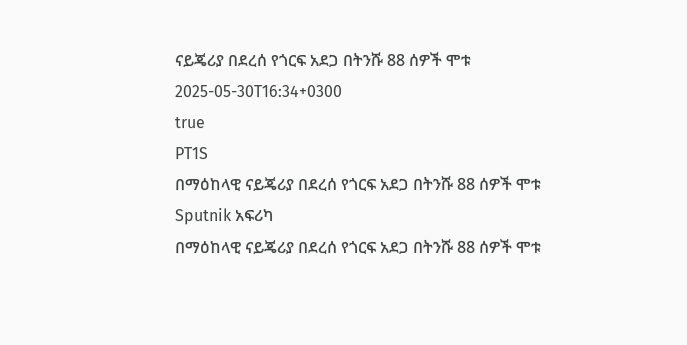ናይጄሪያ በደረሰ የጎርፍ አደጋ በትንሹ 88 ሰዎች ሞቱ
2025-05-30T16:34+0300
true
PT1S
በማዕከላዊ ናይጄሪያ በደረሰ የጎርፍ አደጋ በትንሹ 88 ሰዎች ሞቱ
Sputnik አፍሪካ
በማዕከላዊ ናይጄሪያ በደረሰ የጎርፍ አደጋ በትንሹ 88 ሰዎች ሞቱ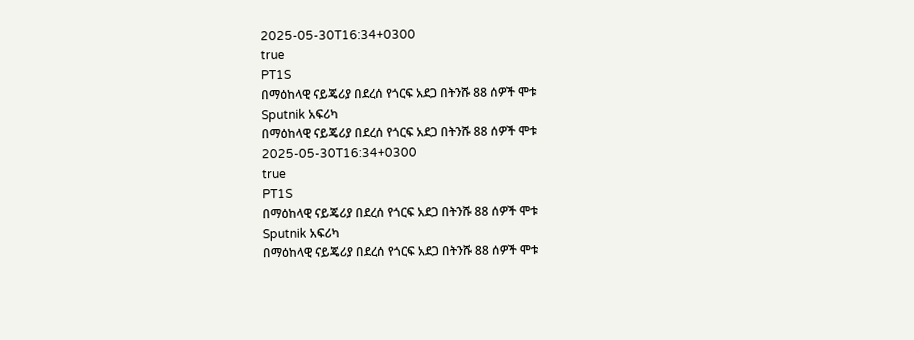2025-05-30T16:34+0300
true
PT1S
በማዕከላዊ ናይጄሪያ በደረሰ የጎርፍ አደጋ በትንሹ 88 ሰዎች ሞቱ
Sputnik አፍሪካ
በማዕከላዊ ናይጄሪያ በደረሰ የጎርፍ አደጋ በትንሹ 88 ሰዎች ሞቱ
2025-05-30T16:34+0300
true
PT1S
በማዕከላዊ ናይጄሪያ በደረሰ የጎርፍ አደጋ በትንሹ 88 ሰዎች ሞቱ
Sputnik አፍሪካ
በማዕከላዊ ናይጄሪያ በደረሰ የጎርፍ አደጋ በትንሹ 88 ሰዎች ሞቱ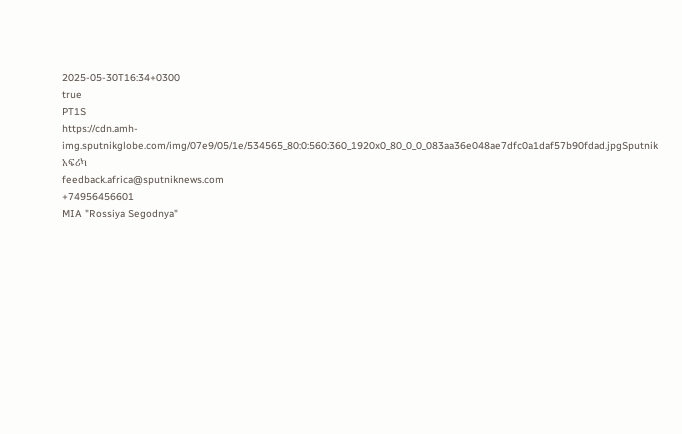2025-05-30T16:34+0300
true
PT1S
https://cdn.amh-img.sputnikglobe.com/img/07e9/05/1e/534565_80:0:560:360_1920x0_80_0_0_083aa36e048ae7dfc0a1daf57b90fdad.jpgSputnik አፍሪካ
feedback.africa@sputniknews.com
+74956456601
MIA "Rossiya Segodnya"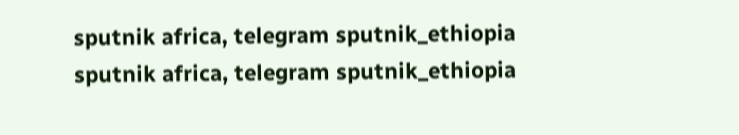sputnik africa, telegram sputnik_ethiopia
sputnik africa, telegram sputnik_ethiopia